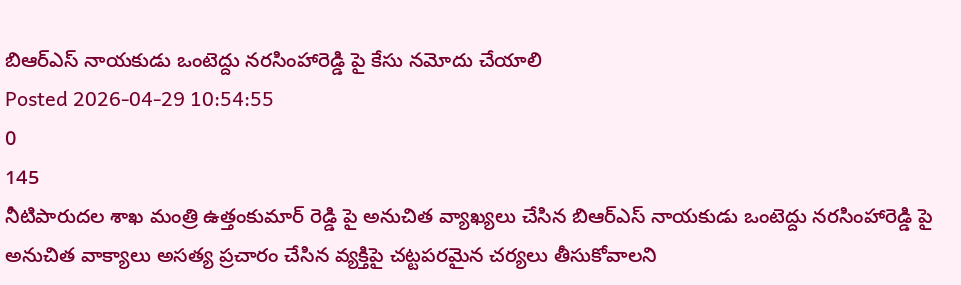బిఆర్ఎస్ నాయకుడు ఒంటెద్దు నరసింహారెడ్డి పై కేసు నమోదు చేయాలి
Posted 2026-04-29 10:54:55
0
145
నీటిపారుదల శాఖ మంత్రి ఉత్తంకుమార్ రెడ్డి పై అనుచిత వ్యాఖ్యలు చేసిన బిఆర్ఎస్ నాయకుడు ఒంటెద్దు నరసింహారెడ్డి పై అనుచిత వాక్యాలు అసత్య ప్రచారం చేసిన వ్యక్తిపై చట్టపరమైన చర్యలు తీసుకోవాలని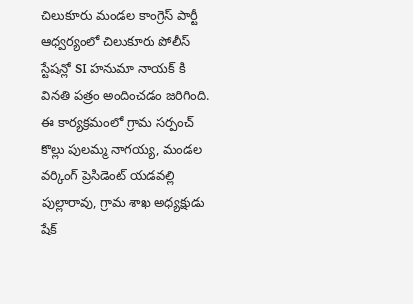చిలుకూరు మండల కాంగ్రెస్ పార్టీ ఆధ్వర్యంలో చిలుకూరు పోలీస్ స్టేషన్లో SI హనుమా నాయక్ కి వినతి పత్రం అందించడం జరిగింది. ఈ కార్యక్రమంలో గ్రామ సర్పంచ్ కొల్లు పులమ్మ నాగయ్య, మండల వర్కింగ్ ప్రెసిడెంట్ యడవల్లి పుల్లారావు, గ్రామ శాఖ అధ్యక్షుడు షేక్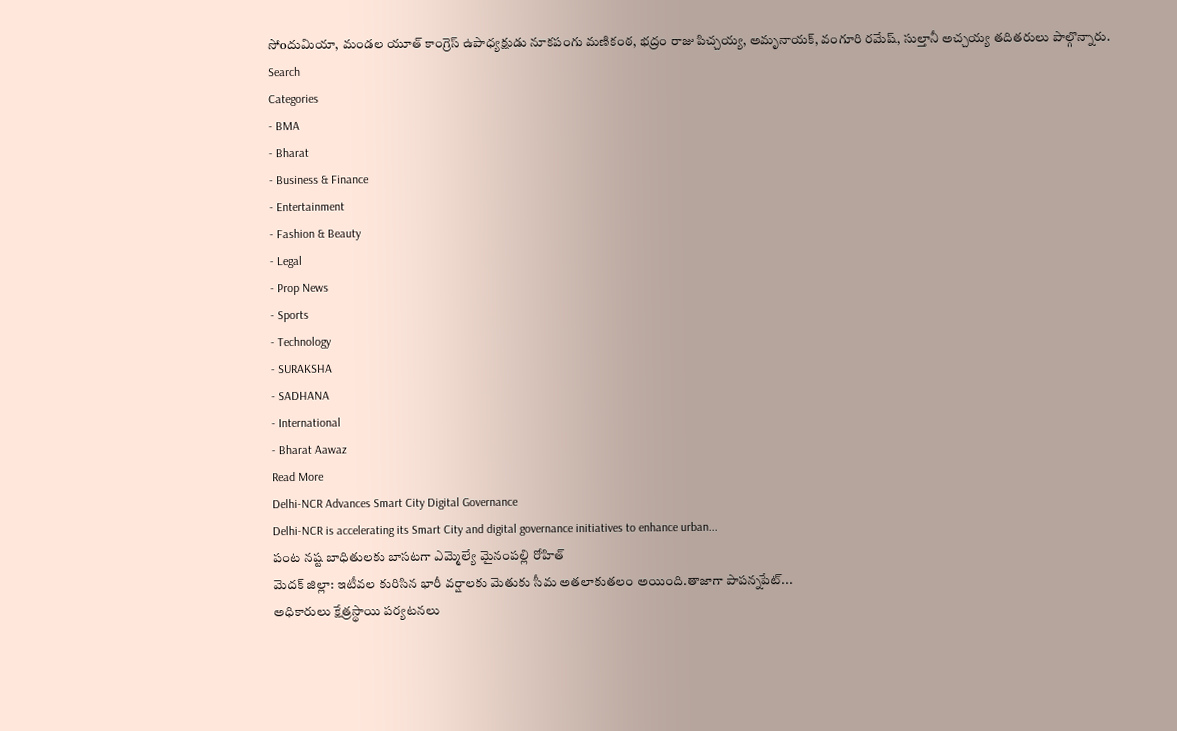సోoదుమియా, మండల యూత్ కాంగ్రెస్ ఉపాధ్యక్షుడు నూకపంగు మణికంఠ, భద్రం రాజు పిచ్చయ్య, అమృనాయక్, వంగూరి రమేష్, సుల్తానీ అచ్చయ్య తదితరులు పాల్గొన్నారు.
Search
Categories
- BMA
- Bharat
- Business & Finance
- Entertainment
- Fashion & Beauty
- Legal
- Prop News
- Sports
- Technology
- SURAKSHA
- SADHANA
- International
- Bharat Aawaz
Read More
Delhi-NCR Advances Smart City Digital Governance
Delhi-NCR is accelerating its Smart City and digital governance initiatives to enhance urban...
పంట నష్ట బాధితులకు బాసటగా ఎమ్మెల్యే మైనంపల్లి రోహిత్
మెదక్ జిల్లా: ఇటీవల కురిసిన భారీ వర్షాలకు మెతుకు సీమ అతలాకుతలం అయింది.తాజాగా పాపన్నపేట్...
అధికారులు క్షేత్రస్థాయి పర్యటనలు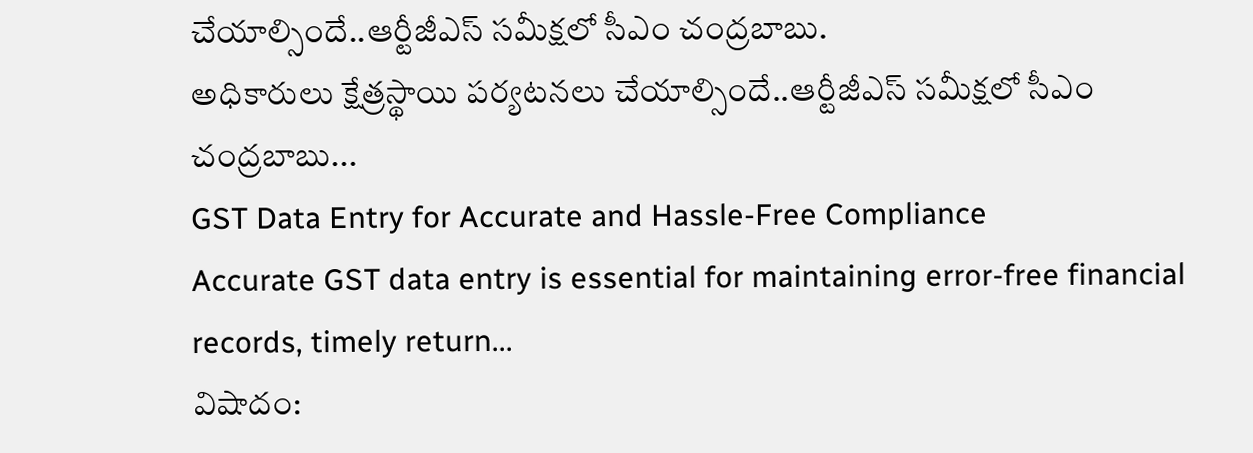చేయాల్సిందే..ఆర్టీజీఎస్ సమీక్షలో సీఎం చంద్రబాబు.
అధికారులు క్షేత్రస్థాయి పర్యటనలు చేయాల్సిందే..ఆర్టీజీఎస్ సమీక్షలో సీఎం చంద్రబాబు...
GST Data Entry for Accurate and Hassle-Free Compliance
Accurate GST data entry is essential for maintaining error-free financial records, timely return...
విషాదం: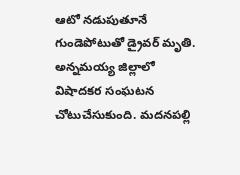ఆటో నడుపుతూనే గుండెపోటుతో డ్రైవర్ మృతి.
అన్నమయ్య జిల్లాలో విషాదకర సంఘటన చోటుచేసుకుంది. మదనపల్లి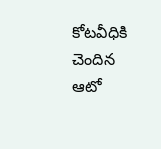కోటవీధికి చెందిన ఆటో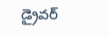డ్రైవర్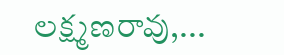లక్ష్మణరావు,...